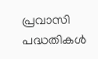പ്രവാസി പദ്ധതികള്‍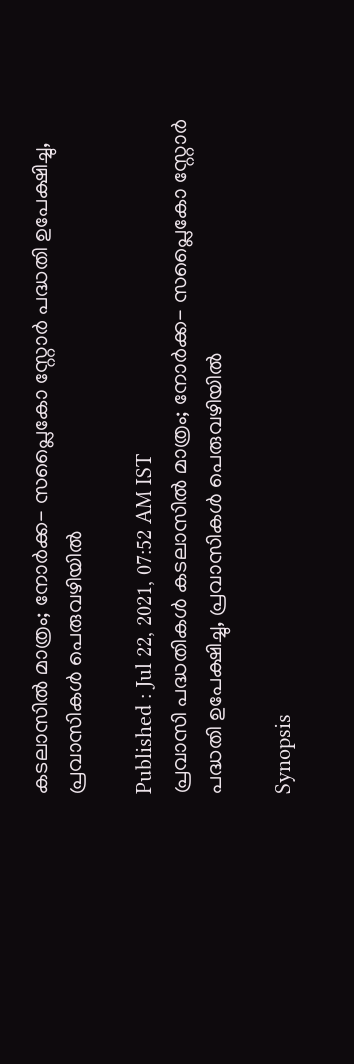കടലാസില്‍ മാത്രം; നോര്‍ക്ക- സപ്ലൈകോ സ്റ്റോര്‍ പദ്ധതി ഉപേക്ഷിച്ചു, പ്രവാസികള്‍ പെരുവഴിയില്‍

Published : Jul 22, 2021, 07:52 AM IST
പ്രവാസി പദ്ധതികള്‍ കടലാസില്‍ മാത്രം; നോര്‍ക്ക- സപ്ലൈകോ സ്റ്റോര്‍ പദ്ധതി ഉപേക്ഷിച്ചു, പ്രവാസികള്‍ പെരുവഴിയില്‍

Synopsis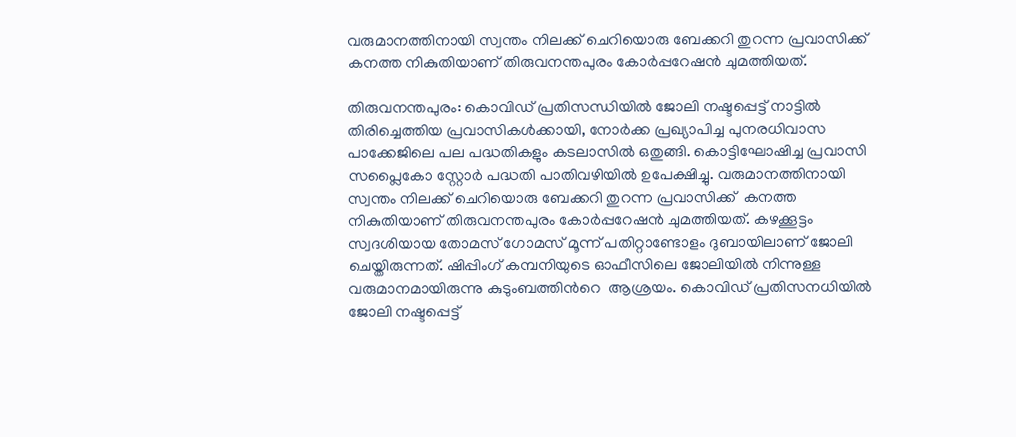വരുമാനത്തിനായി സ്വന്തം നിലക്ക് ചെറിയൊരു ബേക്കറി തുറന്ന പ്രവാസിക്ക്  കനത്ത നികുതിയാണ് തിരുവനന്തപുരം കോര്‍പ്പറേഷന്‍ ചുമത്തിയത്.

തിരുവനന്തപുരം: കൊവിഡ് പ്രതിസന്ധിയില്‍ ജോലി നഷ്ടപ്പെട്ട് നാട്ടില്‍ തിരിച്ചെത്തിയ പ്രവാസികള്‍ക്കായി, നോര്‍ക്ക പ്രഖ്യാപിച്ച പുനരധിവാസ പാക്കേജിലെ പല പദ്ധതികളും കടലാസില്‍ ഒതുങ്ങി. കൊട്ടിഘോഷിച്ച പ്രവാസി സപ്ലൈകോ സ്റ്റോര്‍ പദ്ധതി പാതിവഴിയില്‍ ഉപേക്ഷിച്ചു. വരുമാനത്തിനായി സ്വന്തം നിലക്ക് ചെറിയൊരു ബേക്കറി തുറന്ന പ്രവാസിക്ക്  കനത്ത നികുതിയാണ് തിരുവനന്തപുരം കോര്‍പ്പറേഷന്‍ ചുമത്തിയത്. കഴക്കൂട്ടം സ്വദശിയായ തോമസ് ഗോമസ് മൂന്ന് പതിറ്റാണ്ടോളം ദുബായിലാണ് ജോലി ചെയ്തിരുന്നത്. ഷിപ്പിംഗ് കമ്പനിയുടെ ഓഫീസിലെ ജോലിയില്‍ നിന്നുള്ള വരുമാനമായിരുന്നു കുടുംബത്തിന്‍റെ  ആശ്രയം. കൊവിഡ് പ്രതിസനധിയില്‍ ജോലി നഷ്ടപ്പെട്ട്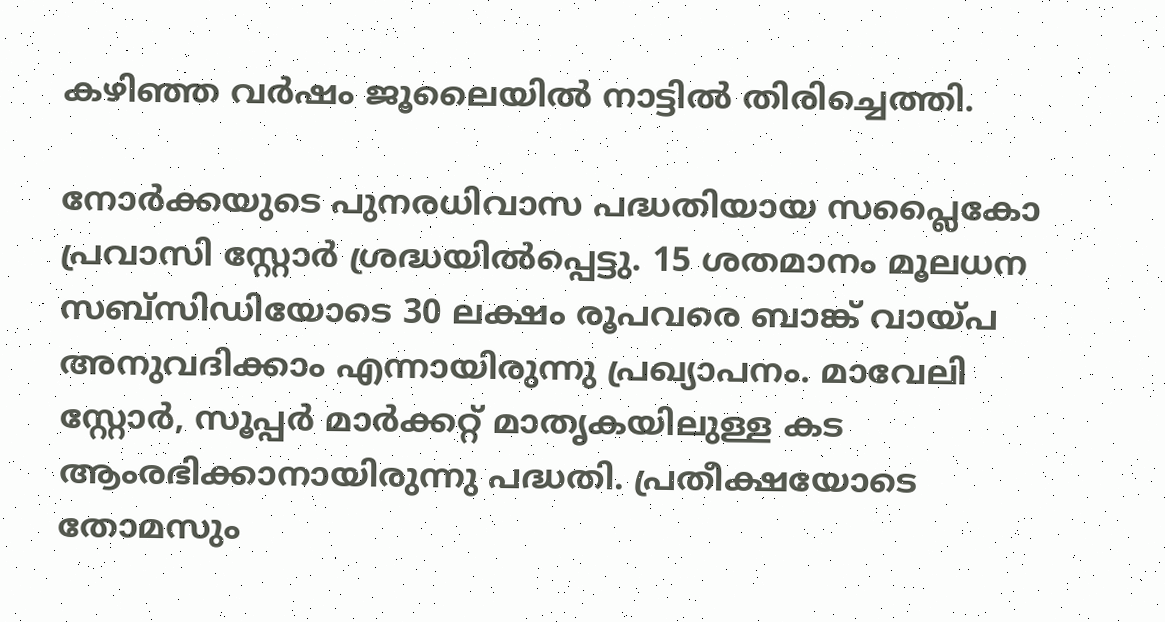കഴി‍ഞ്ഞ വര്‍ഷം ജൂലൈയില്‍ നാട്ടില്‍ തിരിച്ചെത്തി.

നോര്‍ക്കയുടെ പുനരധിവാസ പദ്ധതിയായ സപ്ലൈകോ പ്രവാസി സ്റ്റോര്‍ ശ്രദ്ധയില്‍പ്പെട്ടു. 15 ശതമാനം മൂലധന സബ്സിഡിയോടെ 30 ലക്ഷം രൂപവരെ ബാങ്ക് വായ്പ അനുവദിക്കാം എന്നായിരുന്നു പ്രഖ്യാപനം. മാവേലി സ്റ്റോര്‍, സൂപ്പര്‍ മാര്‍ക്കറ്റ് മാതൃകയിലുള്ള കട ആംരഭിക്കാനായിരുന്നു പദ്ധതി. പ്രതീക്ഷയോടെ തോമസും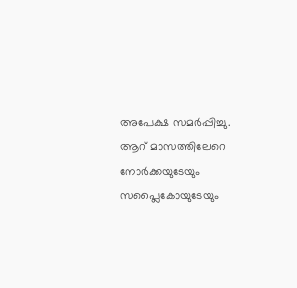അപേക്ഷ സമര്‍പ്പിച്ചു. ആറ് മാസത്തിലേറെ നോര്‍ക്കയുടേയും സപ്ലൈകോയുടേയും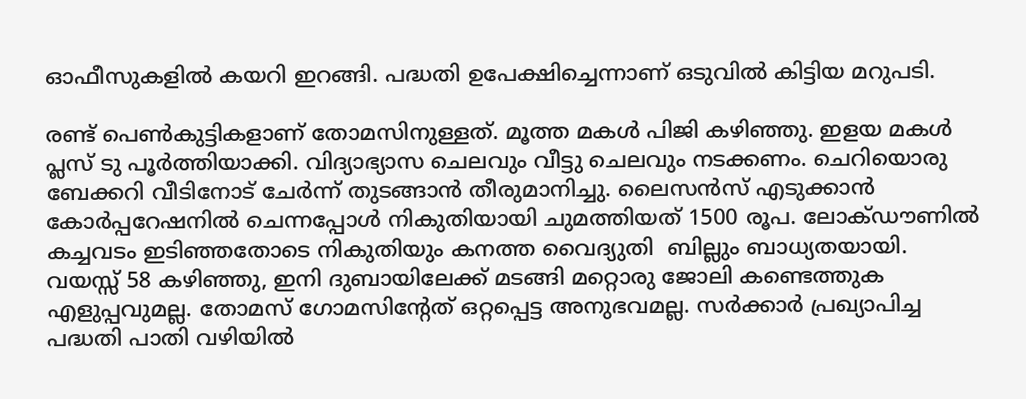ഓഫീസുകളില്‍ കയറി ഇറങ്ങി. പദ്ധതി ഉപേക്ഷിച്ചെന്നാണ് ഒടുവില്‍ കിട്ടിയ മറുപടി.

രണ്ട് പെണ്‍കുട്ടികളാണ് തോമസിനുള്ളത്. മൂത്ത മകള്‍ പിജി കഴിഞ്ഞു. ഇളയ മകള്‍ പ്ലസ് ടു പൂര്‍ത്തിയാക്കി. വിദ്യാഭ്യാസ ചെലവും വീട്ടു ചെലവും നടക്കണം. ചെറിയൊരു ബേക്കറി വീടിനോട് ചേര്‍ന്ന് തുടങ്ങാന്‍ തീരുമാനിച്ചു. ലൈസന്‍സ് എടുക്കാന്‍ കോര്‍പ്പറേഷനില്‍ ചെന്നപ്പോള്‍ നികുതിയായി ചുമത്തിയത് 1500 രൂപ. ലോക്ഡൗണില്‍ കച്ചവടം ഇടിഞ്ഞതോടെ നികുതിയും കനത്ത വൈദ്യുതി  ബില്ലും ബാധ്യതയായി. വയസ്സ് 58 കഴിഞ്ഞു, ഇനി ദുബായിലേക്ക് മടങ്ങി മറ്റൊരു ജോലി കണ്ടെത്തുക എളുപ്പവുമല്ല. തോമസ് ഗോമസിന്‍റേത് ഒറ്റപ്പെട്ട അനുഭവമല്ല. സര്‍ക്കാര്‍ പ്രഖ്യാപിച്ച പദ്ധതി പാതി വഴിയില്‍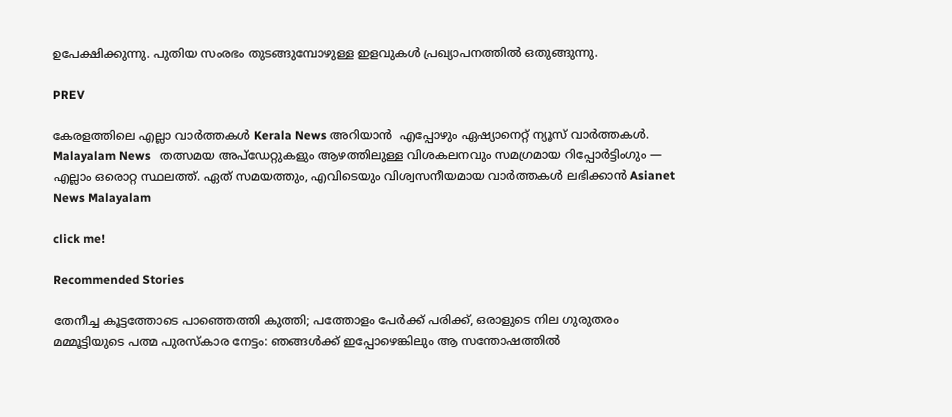ഉപേക്ഷിക്കുന്നു. പുതിയ സംരഭം തുടങ്ങുമ്പോഴുള്ള ഇളവുകള്‍ പ്രഖ്യാപനത്തില്‍ ഒതുങ്ങുന്നു.

PREV

കേരളത്തിലെ എല്ലാ വാർത്തകൾ Kerala News അറിയാൻ  എപ്പോഴും ഏഷ്യാനെറ്റ് ന്യൂസ് വാർത്തകൾ.  Malayalam News   തത്സമയ അപ്‌ഡേറ്റുകളും ആഴത്തിലുള്ള വിശകലനവും സമഗ്രമായ റിപ്പോർട്ടിംഗും — എല്ലാം ഒരൊറ്റ സ്ഥലത്ത്. ഏത് സമയത്തും, എവിടെയും വിശ്വസനീയമായ വാർത്തകൾ ലഭിക്കാൻ Asianet News Malayalam

click me!

Recommended Stories

തേനീച്ച കൂട്ടത്തോടെ പാഞ്ഞെത്തി കുത്തി; പത്തോളം പേർക്ക് പരിക്ക്, ഒരാളുടെ നില ഗുരുതരം
മമ്മൂട്ടിയുടെ പത്മ പുരസ്‌കാര നേട്ടം: ഞങ്ങൾക്ക് ഇപ്പോഴെങ്കിലും ആ സന്തോഷത്തിൽ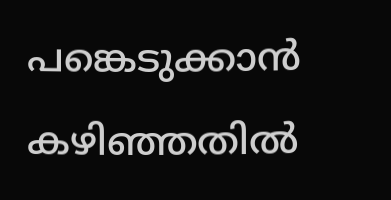പങ്കെടുക്കാൻ കഴിഞ്ഞതിൽ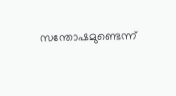സന്തോഷമുണ്ടെന്ന്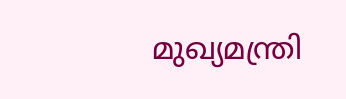മുഖ്യമന്ത്രി